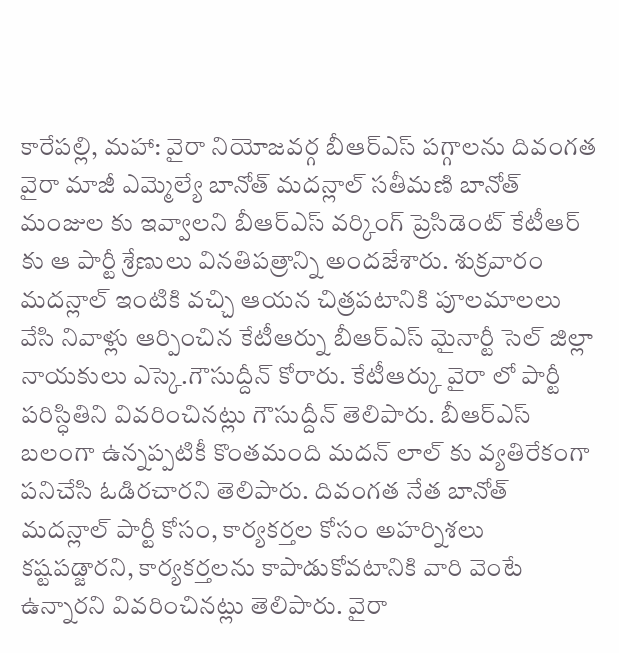కారేపల్లి, మహా: వైరా నియోజవర్గ బీఆర్ఎస్ పగ్గాలను దివంగత వైరా మాజీ ఎమ్మెల్యే బానోత్ మదన్లాల్ సతీమణి బానోత్ మంజుల కు ఇవ్వాలని బీఆర్ఎస్ వర్కింగ్ ప్రెసిడెంట్ కేటీఆర్ కు ఆ పార్టీ శ్రేణులు వినతిపత్రాన్ని అందజేశారు. శుక్రవారం మదన్లాల్ ఇంటికి వచ్చి ఆయన చిత్రపటానికి పూలమాలలు వేసి నివాళ్లు ఆర్పించిన కేటీఆర్ను బీఆర్ఎస్ మైనార్టీ సెల్ జిల్లా నాయకులు ఎస్కె.గౌసుద్దీన్ కోరారు. కేటీఆర్కు వైరా లో పార్టీ పరిస్ధితిని వివరించినట్లు గౌసుద్దీన్ తెలిపారు. బీఆర్ఎస్ బలంగా ఉన్నప్పటికీ కొంతమంది మదన్ లాల్ కు వ్యతిరేకంగా పనిచేసి ఓడిరచారని తెలిపారు. దివంగత నేత బానోత్ మదన్లాల్ పార్టీ కోసం, కార్యకర్తల కోసం అహర్నిశలు కష్టపడ్జారని, కార్యకర్తలను కాపాడుకోవటానికి వారి వెంటే ఉన్నారని వివరించినట్లు తెలిపారు. వైరా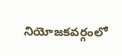నియోజకవర్గంలో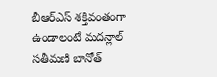బీఆర్ఎస్ శక్తివంతంగా ఉండాలంటే మదన్లాల్ సతీమణి బానోత్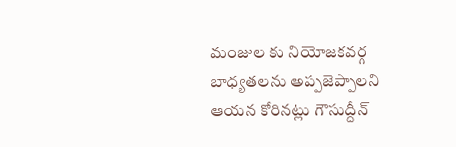మంజుల కు నియోజకవర్గ బాధ్యతలను అప్పజెప్పాలని ఆయన కోరినట్లు గౌసుద్దీన్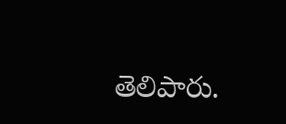తెలిపారు.